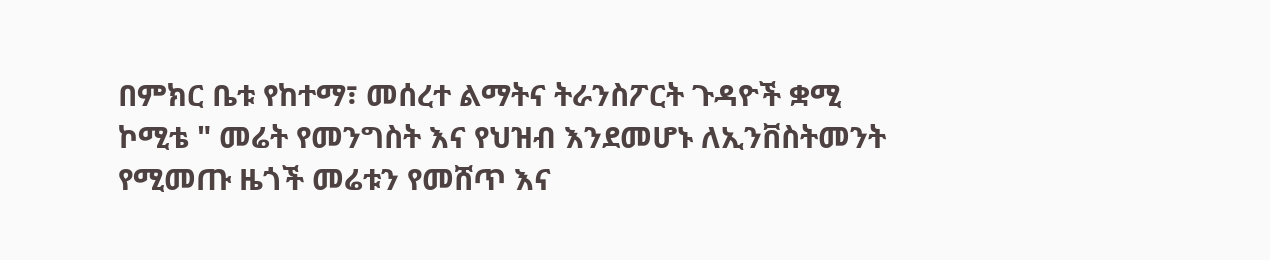በምክር ቤቱ የከተማ፣ መሰረተ ልማትና ትራንስፖርት ጉዳዮች ቋሚ ኮሚቴ " መሬት የመንግስት እና የህዝብ እንደመሆኑ ለኢንቨስትመንት የሚመጡ ዜጎች መሬቱን የመሸጥ እና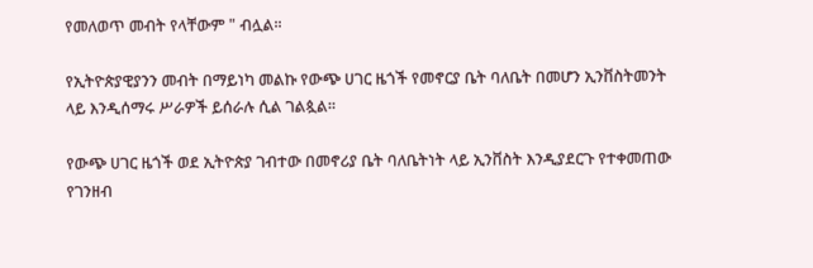የመለወጥ መብት የላቸውም " ብሏል።

የኢትዮጵያዊያንን መብት በማይነካ መልኩ የውጭ ሀገር ዜጎች የመኖርያ ቤት ባለቤት በመሆን ኢንቨስትመንት ላይ እንዲሰማሩ ሥራዎች ይሰራሉ ሲል ገልጷል።

የውጭ ሀገር ዜጎች ወደ ኢትዮጵያ ገብተው በመኖሪያ ቤት ባለቤትነት ላይ ኢንቨስት እንዲያደርጉ የተቀመጠው የገንዘብ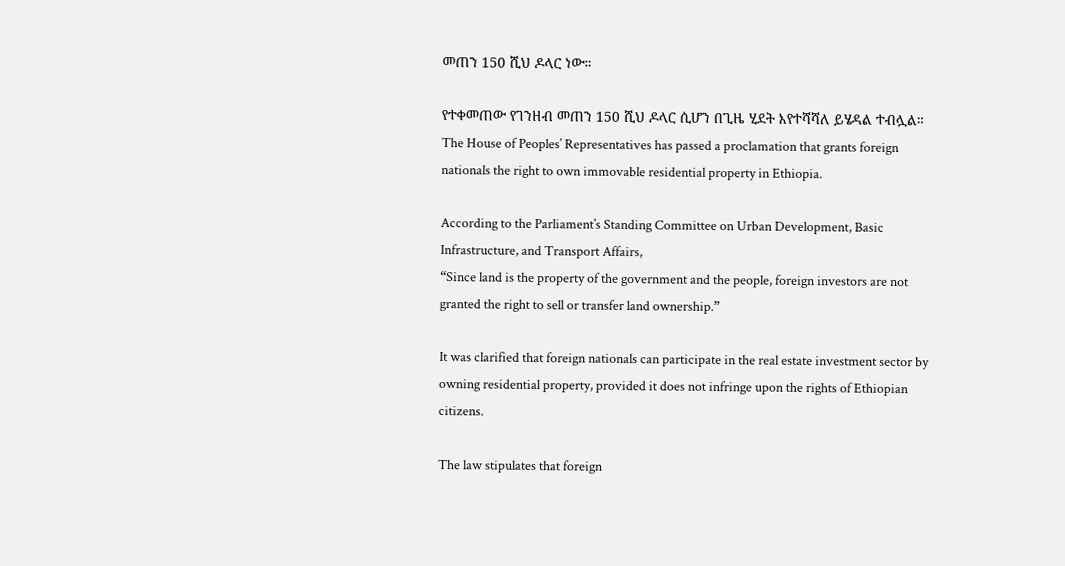መጠን 150 ሺህ ዶላር ነው።

የተቀመጠው የገንዘብ መጠን 150 ሺህ ዶላር ሲሆን በጊዜ ሂደት እየተሻሻለ ይሄዳል ተብሏል።
The House of Peoples’ Representatives has passed a proclamation that grants foreign nationals the right to own immovable residential property in Ethiopia.

According to the Parliament’s Standing Committee on Urban Development, Basic Infrastructure, and Transport Affairs,
“Since land is the property of the government and the people, foreign investors are not granted the right to sell or transfer land ownership.”

It was clarified that foreign nationals can participate in the real estate investment sector by owning residential property, provided it does not infringe upon the rights of Ethiopian citizens.

The law stipulates that foreign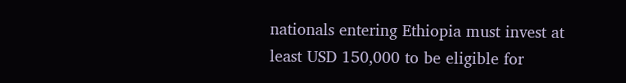nationals entering Ethiopia must invest at least USD 150,000 to be eligible for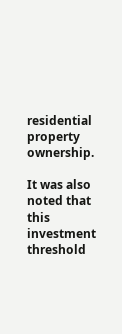residential property ownership.

It was also noted that this investment threshold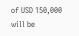of USD 150,000 will be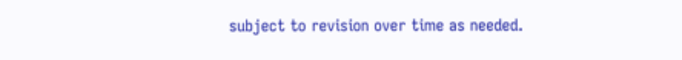subject to revision over time as needed.